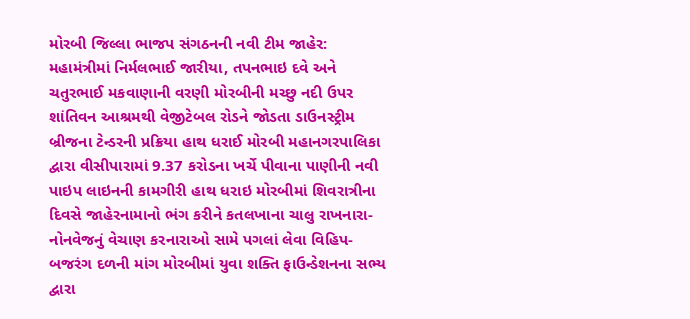મોરબી જિલ્લા ભાજપ સંગઠનની નવી ટીમ જાહેર: મહામંત્રીમાં નિર્મલભાઈ જારીયા, તપનભાઇ દવે અને ચતુરભાઈ મકવાણાની વરણી મોરબીની મચ્છુ નદી ઉપર શાંતિવન આશ્રમથી વેજીટેબલ રોડને જોડતા ડાઉનસ્ટ્રીમ બ્રીજના ટેન્ડરની પ્રક્રિયા હાથ ધરાઈ મોરબી મહાનગરપાલિકા દ્વારા વીસીપારામાં 9.37 કરોડના ખર્ચે પીવાના પાણીની નવી પાઇપ લાઇનની કામગીરી હાથ ધરાઇ મોરબીમાં શિવરાત્રીના દિવસે જાહેરનામાનો ભંગ કરીને કતલખાના ચાલુ રાખનારા-નોનવેજનું વેચાણ કરનારાઓ સામે પગલાં લેવા વિહિપ- બજરંગ દળની માંગ મોરબીમાં યુવા શક્તિ ફાઉન્ડેશનના સભ્ય દ્વારા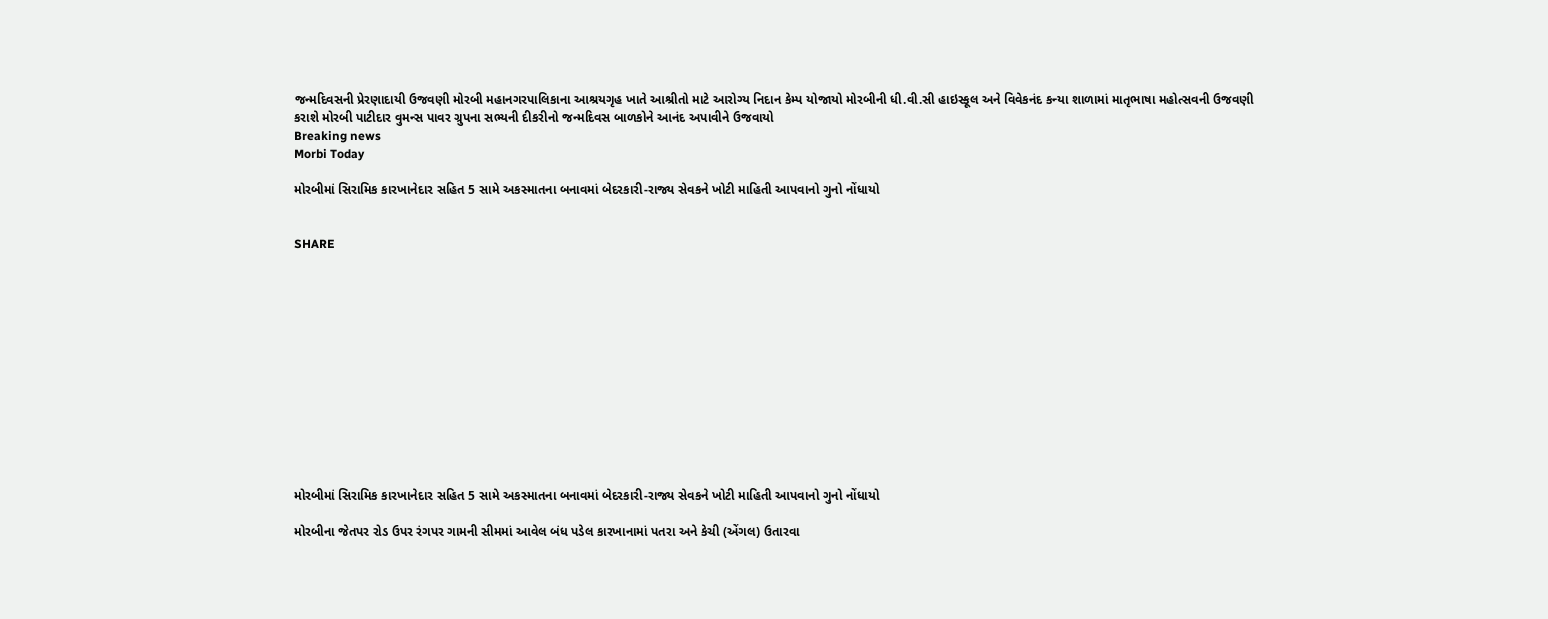જન્મદિવસની પ્રેરણાદાયી ઉજવણી મોરબી મહાનગરપાલિકાના આશ્રયગૃહ ખાતે આશ્રીતો માટે આરોગ્ય નિદાન કેમ્પ યોજાયો મોરબીની ધી.વી.સી હાઇસ્કૂલ અને વિવેકનંદ કન્યા શાળામાં માતૃભાષા મહોત્સવની ઉજવણી કરાશે મોરબી પાટીદાર વુમન્સ પાવર ગ્રુપના સભ્યની દીકરીનો જન્મદિવસ બાળકોને આનંદ અપાવીને ઉજવાયો
Breaking news
Morbi Today

મોરબીમાં સિરામિક કારખાનેદાર સહિત 5 સામે અકસ્માતના બનાવમાં બેદરકારી-રાજ્ય સેવકને ખોટી માહિતી આપવાનો ગુનો નોંધાયો


SHARE













મોરબીમાં સિરામિક કારખાનેદાર સહિત 5 સામે અકસ્માતના બનાવમાં બેદરકારી-રાજ્ય સેવકને ખોટી માહિતી આપવાનો ગુનો નોંધાયો

મોરબીના જેતપર રોડ ઉપર રંગપર ગામની સીમમાં આવેલ બંધ પડેલ કારખાનામાં પતરા અને કેચી (એંગલ) ઉતારવા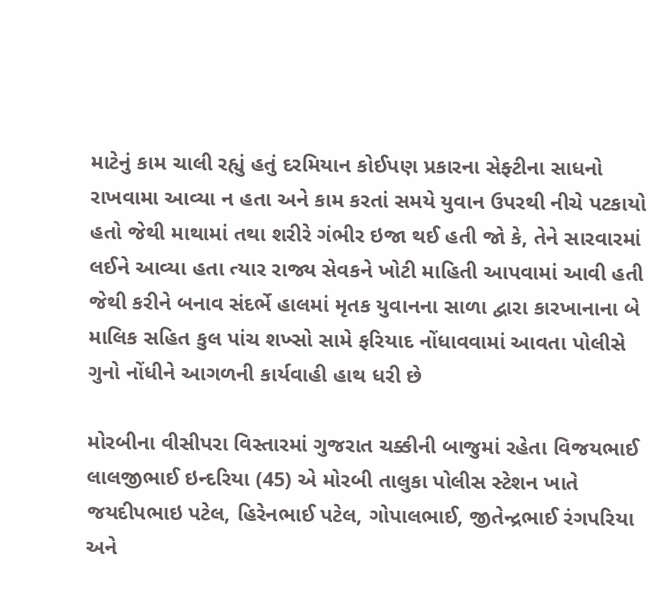માટેનું કામ ચાલી રહ્યું હતું દરમિયાન કોઈપણ પ્રકારના સેફ્ટીના સાધનો રાખવામા આવ્યા ન હતા અને કામ કરતાં સમયે યુવાન ઉપરથી નીચે પટકાયો હતો જેથી માથામાં તથા શરીરે ગંભીર ઇજા થઈ હતી જો કે, તેને સારવારમાં લઈને આવ્યા હતા ત્યાર રાજ્ય સેવકને ખોટી માહિતી આપવામાં આવી હતી જેથી કરીને બનાવ સંદર્ભે હાલમાં મૃતક યુવાનના સાળા દ્વારા કારખાનાના બે માલિક સહિત કુલ પાંચ શખ્સો સામે ફરિયાદ નોંધાવવામાં આવતા પોલીસે ગુનો નોંધીને આગળની કાર્યવાહી હાથ ધરી છે

મોરબીના વીસીપરા વિસ્તારમાં ગુજરાત ચક્કીની બાજુમાં રહેતા વિજયભાઈ લાલજીભાઈ ઇન્દરિયા (45) એ મોરબી તાલુકા પોલીસ સ્ટેશન ખાતે જયદીપભાઇ પટેલ, હિરેનભાઈ પટેલ, ગોપાલભાઈ, જીતેન્દ્રભાઈ રંગપરિયા અને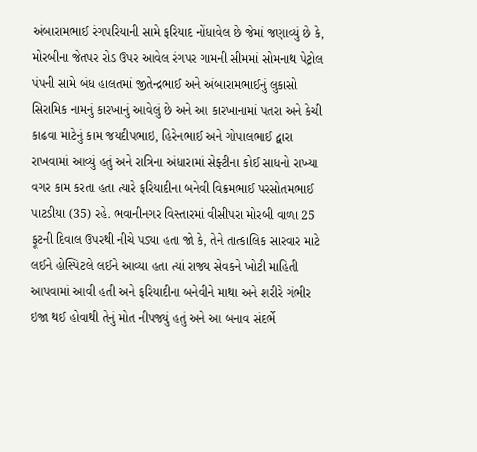અંબારામભાઈ રંગપરિયાની સામે ફરિયાદ નોંધાવેલ છે જેમાં જણાવ્યું છે કે, મોરબીના જેતપર રોડ ઉપર આવેલ રંગપર ગામની સીમમાં સોમનાથ પેટ્રોલ પંપની સામે બંધ હાલતમાં જીતેન્દ્રભાઈ અને અંબારામભાઈનું લુકાસો સિરામિક નામનું કારખાનું આવેલું છે અને આ કારખાનામાં પતરા અને કેચી કાઢવા માટેનું કામ જયદીપભાઇ, હિરેનભાઈ અને ગોપાલભાઈ દ્વારા રાખવામાં આવ્યું હતું અને રાત્રિના અંધારામાં સેફ્ટીના કોઈ સાધનો રાખ્યા વગર કામ કરતા હતા ત્યારે ફરિયાદીના બનેવી વિક્રમભાઈ પરસોતમભાઈ પાટડીયા (35) રહે. ભવાનીનગર વિસ્તારમાં વીસીપરા મોરબી વાળા 25 ફૂટની દિવાલ ઉપરથી નીચે પડ્યા હતા જો કે, તેને તાત્કાલિક સારવાર માટે લઈને હોસ્પિટલે લઈને આવ્યા હતા ત્યાં રાજ્ય સેવકને ખોટી માહિતી આપવામાં આવી હતી અને ફરિયાદીના બનેવીને માથા અને શરીરે ગંભીર ઇજા થઈ હોવાથી તેનું મોત નીપજ્યું હતું અને આ બનાવ સંદર્ભે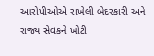આરોપીઓએ રાખેલી બેદરકારી અને રાજ્ય સેવકને ખોટી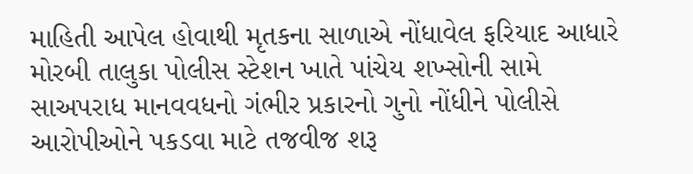માહિતી આપેલ હોવાથી મૃતકના સાળાએ નોંધાવેલ ફરિયાદ આધારે મોરબી તાલુકા પોલીસ સ્ટેશન ખાતે પાંચેય શખ્સોની સામે સાઅપરાધ માનવવધનો ગંભીર પ્રકારનો ગુનો નોંધીને પોલીસે આરોપીઓને પકડવા માટે તજવીજ શરૂ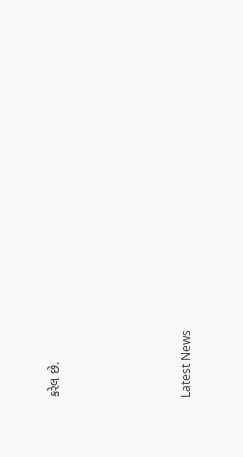કરેલ છે.






Latest News